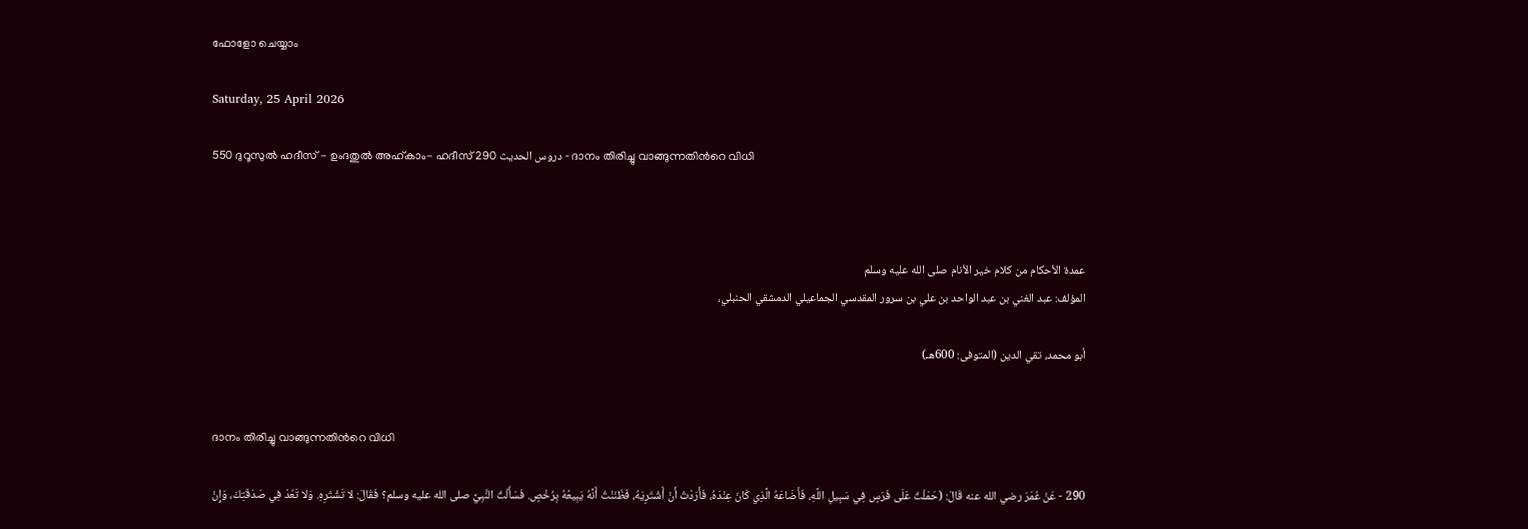ഫോളോ ചെയ്യാം

Saturday, 25 April 2026

550 ദുറൂസുല്‍ ഹദീസ് - ഉംദതുല്‍ അഹ്കാം- ഹദീസ് 290 دروس الحديث - ദാനം തിരിച്ചു വാങ്ങുന്നതിന്‍റെ വിധി



عمدة الأحكام من كلام خير الأنام صلى الله عليه وسلم
المؤلف: عبد الغني بن عبد الواحد بن علي بن سرور المقدسي الجماعيلي الدمشقي الحنبلي،

أبو محمد، تقي الدين (المتوفى: 600هـ)


ദാനം തിരിച്ചു വാങ്ങുന്നതിന്‍റെ വിധി

290 - عَنْ عُمَرَ رضي الله عنه قَالَ: (حَمَلْتُ عَلَى فَرَسٍ فِي سَبِيلِ اللَّهِ، فَأَضَاعَهُ الَّذِي كَانَ عِنْدَهُ، فَأَرَدْتُ أَنْ أَشْتَرِيَهُ، فَظَنَنْتُ أَنَّهُ يَبِيعُهُ بِرُخْصٍ. فَسَأَلْتُ النَّبِيَّ صلى الله عليه وسلم؟ فَقَالَ: لا تَشْتَرِهِ. وَلا تَعُدْ فِي صَدَقَتِكَ، وَإِنْ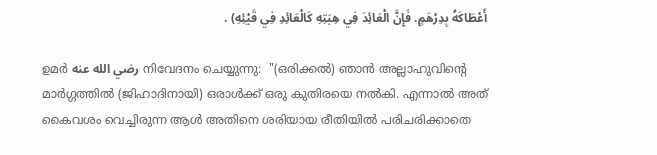أَعْطَاكَهُ بِدِرْهَمٍ. فَإِنَّ الْعَائِدَ فِي هِبَتِهِ كَالْعَائِدِ فِي قَيْئِهِ) .

ഉമർ رضي الله عنه നിവേദനം ചെയ്യുന്നു:  "(ഒരിക്കൽ) ഞാൻ അല്ലാഹുവിന്‍റെ മാർഗ്ഗത്തിൽ (ജിഹാദിനായി) ഒരാൾക്ക് ഒരു കുതിരയെ നൽകി. എന്നാൽ അത് കൈവശം വെച്ചിരുന്ന ആൾ അതിനെ ശരിയായ രീതിയിൽ പരിചരിക്കാതെ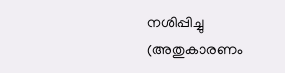നശിപ്പിച്ചു (അതുകാരണം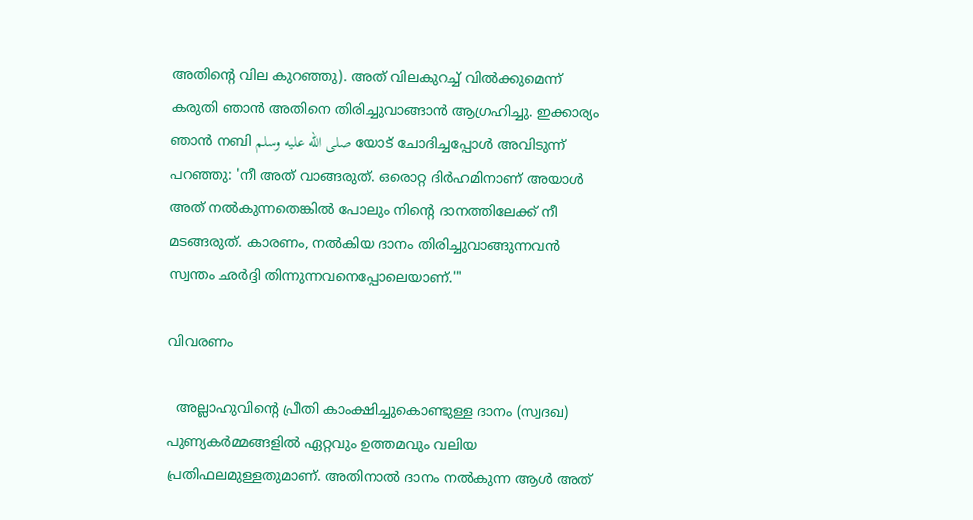അതിന്‍റെ വില കുറഞ്ഞു). അത് വിലകുറച്ച് വിൽക്കുമെന്ന് കരുതി ഞാൻ അതിനെ തിരിച്ചുവാങ്ങാൻ ആഗ്രഹിച്ചു. ഇക്കാര്യം ഞാൻ നബി صلى الله عليه وسلم യോട് ചോദിച്ചപ്പോൾ അവിടുന്ന് പറഞ്ഞു: 'നീ അത് വാങ്ങരുത്. ഒരൊറ്റ ദിർഹമിനാണ് അയാൾ അത് നൽകുന്നതെങ്കിൽ പോലും നിന്‍റെ ദാനത്തിലേക്ക് നീ മടങ്ങരുത്. കാരണം, നൽകിയ ദാനം തിരിച്ചുവാങ്ങുന്നവൻ സ്വന്തം ഛർദ്ദി തിന്നുന്നവനെപ്പോലെയാണ്.'"

വിവരണം

  അല്ലാഹുവിന്‍റെ പ്രീതി കാംക്ഷിച്ചുകൊണ്ടുള്ള ദാനം (സ്വദഖ) പുണ്യകർമ്മങ്ങളിൽ ഏറ്റവും ഉത്തമവും വലിയ പ്രതിഫലമുള്ളതുമാണ്. അതിനാൽ ദാനം നൽകുന്ന ആൾ അത്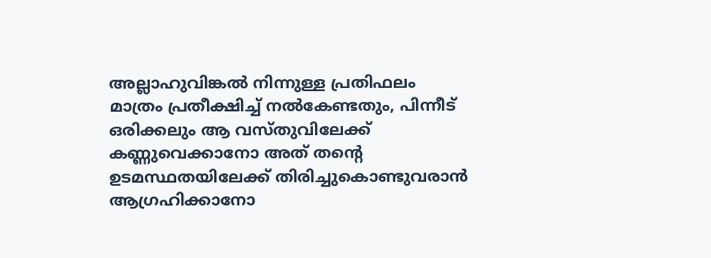അല്ലാഹുവിങ്കൽ നിന്നുള്ള പ്രതിഫലം മാത്രം പ്രതീക്ഷിച്ച് നൽകേണ്ടതും, പിന്നീട് ഒരിക്കലും ആ വസ്തുവിലേക്ക് കണ്ണുവെക്കാനോ അത് തന്‍റെ ഉടമസ്ഥതയിലേക്ക് തിരിച്ചുകൊണ്ടുവരാൻ ആഗ്രഹിക്കാനോ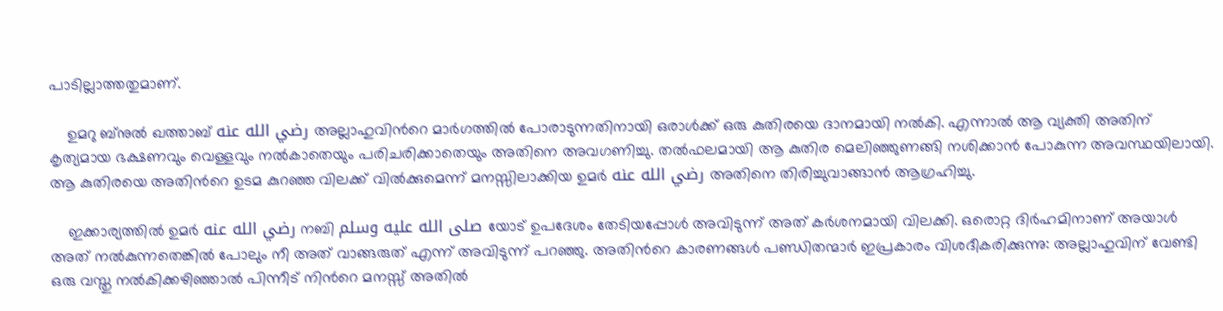പാടില്ലാത്തതുമാണ്.

    ഉമറു ബ്നുല്‍ ഖത്താബ് رضي الله عنه അല്ലാഹുവിന്‍റെ മാർഗത്തിൽ പോരാടുന്നതിനായി ഒരാൾക്ക് ഒരു കുതിരയെ ദാനമായി നൽകി. എന്നാൽ ആ വ്യക്തി അതിന് കൃത്യമായ ഭക്ഷണവും വെള്ളവും നൽകാതെയും പരിചരിക്കാതെയും അതിനെ അവഗണിച്ചു. തൽഫലമായി ആ കുതിര മെലിഞ്ഞുണങ്ങി നശിക്കാൻ പോകുന്ന അവസ്ഥയിലായി. ആ കുതിരയെ അതിന്‍റെ ഉടമ കുറഞ്ഞ വിലക്ക് വിൽക്കുമെന്ന് മനസ്സിലാക്കിയ ഉമർ رضي الله عنه അതിനെ തിരിച്ചുവാങ്ങാൻ ആഗ്രഹിച്ചു.

    ഇക്കാര്യത്തിൽ ഉമർ رضي الله عنه നബി صلى الله عليه وسلم യോട് ഉപദേശം തേടിയപ്പോൾ അവിടുന്ന് അത് കർശനമായി വിലക്കി. ഒരൊറ്റ ദിർഹമിനാണ് അയാൾ അത് നൽകുന്നതെങ്കിൽ പോലും നീ അത് വാങ്ങരുത് എന്ന് അവിടുന്ന് പറഞ്ഞു. അതിന്‍റെ കാരണങ്ങൾ പണ്ഡിതന്മാർ ഇപ്രകാരം വിശദീകരിക്കുന്നു: അല്ലാഹുവിന് വേണ്ടി ഒരു വസ്തു നൽകിക്കഴിഞ്ഞാൽ പിന്നീട് നിന്‍റെ മനസ്സ് അതിൽ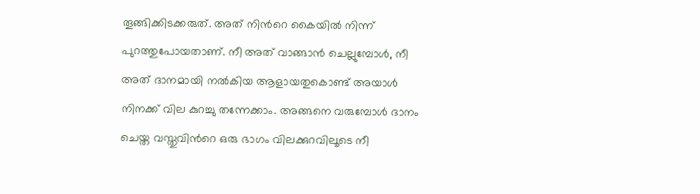തൂങ്ങിക്കിടക്കരുത്. അത് നിന്‍റെ കൈയിൽ നിന്ന് പുറത്തുപോയതാണ്. നീ അത് വാങ്ങാൻ ചെല്ലുമ്പോൾ, നീ അത് ദാനമായി നൽകിയ ആളായതുകൊണ്ട് അയാൾ നിനക്ക് വില കുറച്ചു തന്നേക്കാം. അങ്ങനെ വരുമ്പോൾ ദാനം ചെയ്ത വസ്തുവിന്‍റെ ഒരു ഭാഗം വിലക്കുറവിലൂടെ നീ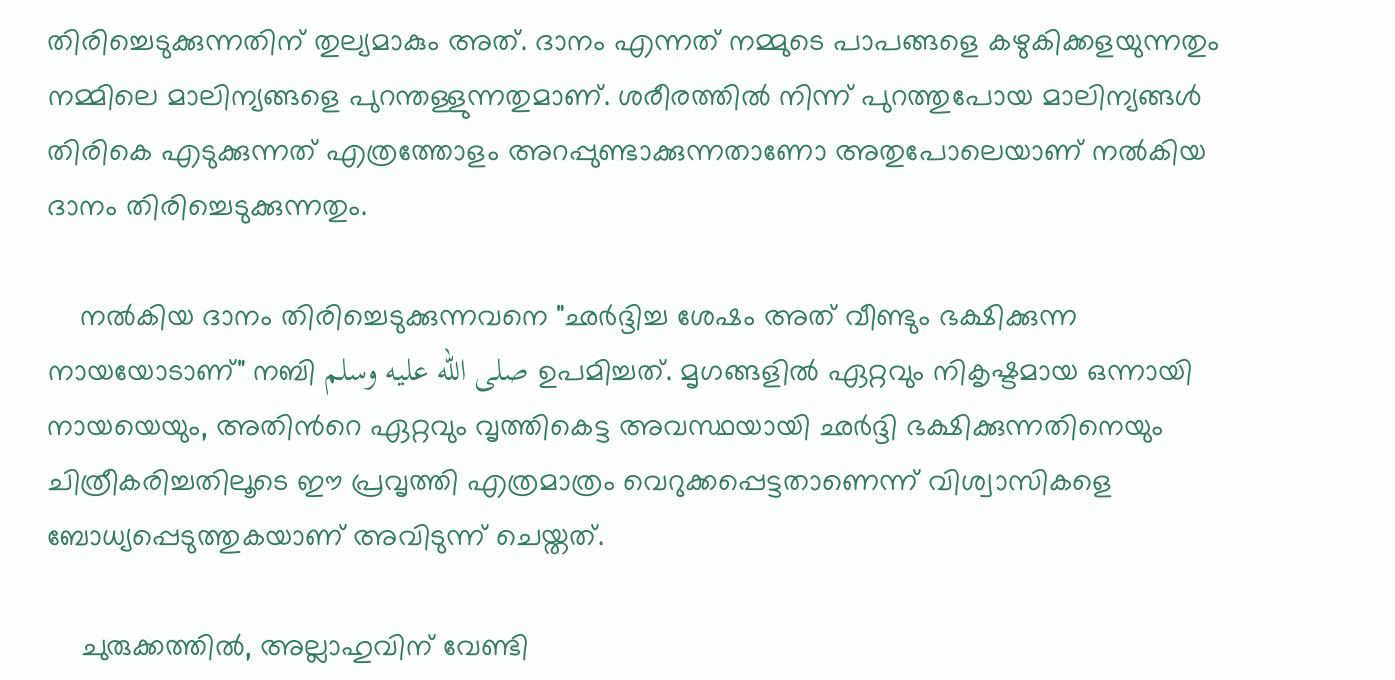തിരിച്ചെടുക്കുന്നതിന് തുല്യമാകും അത്. ദാനം എന്നത് നമ്മുടെ പാപങ്ങളെ കഴുകിക്കളയുന്നതും നമ്മിലെ മാലിന്യങ്ങളെ പുറന്തള്ളുന്നതുമാണ്. ശരീരത്തിൽ നിന്ന് പുറത്തുപോയ മാലിന്യങ്ങൾ തിരികെ എടുക്കുന്നത് എത്രത്തോളം അറപ്പുണ്ടാക്കുന്നതാണോ അതുപോലെയാണ് നൽകിയ ദാനം തിരിച്ചെടുക്കുന്നതും.

    നൽകിയ ദാനം തിരിച്ചെടുക്കുന്നവനെ "ഛർദ്ദിച്ച ശേഷം അത് വീണ്ടും ഭക്ഷിക്കുന്ന നായയോടാണ്" നബി صلى الله عليه وسلم ഉപമിച്ചത്. മൃഗങ്ങളിൽ ഏറ്റവും നികൃഷ്ടമായ ഒന്നായി നായയെയും, അതിന്‍റെ ഏറ്റവും വൃത്തികെട്ട അവസ്ഥയായി ഛർദ്ദി ഭക്ഷിക്കുന്നതിനെയും ചിത്രീകരിച്ചതിലൂടെ ഈ പ്രവൃത്തി എത്രമാത്രം വെറുക്കപ്പെട്ടതാണെന്ന് വിശ്വാസികളെ ബോധ്യപ്പെടുത്തുകയാണ് അവിടുന്ന് ചെയ്തത്.

    ചുരുക്കത്തിൽ, അല്ലാഹുവിന് വേണ്ടി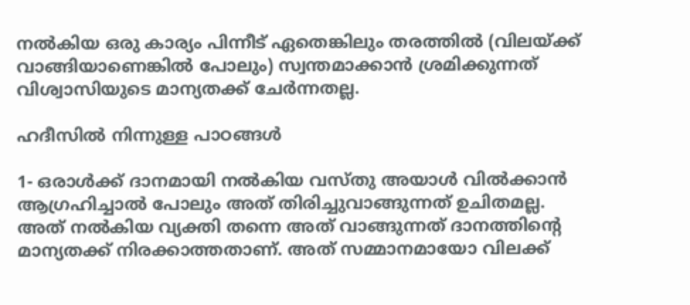നൽകിയ ഒരു കാര്യം പിന്നീട് ഏതെങ്കിലും തരത്തിൽ (വിലയ്ക്ക് വാങ്ങിയാണെങ്കിൽ പോലും) സ്വന്തമാക്കാൻ ശ്രമിക്കുന്നത് വിശ്വാസിയുടെ മാന്യതക്ക് ചേർന്നതല്ല.

ഹദീസില്‍ നിന്നുള്ള പാഠങ്ങള്‍

1- ഒരാൾക്ക് ദാനമായി നൽകിയ വസ്തു അയാൾ വിൽക്കാൻ ആഗ്രഹിച്ചാൽ പോലും അത് തിരിച്ചുവാങ്ങുന്നത് ഉചിതമല്ല. അത് നൽകിയ വ്യക്തി തന്നെ അത് വാങ്ങുന്നത് ദാനത്തിന്‍റെ മാന്യതക്ക് നിരക്കാത്തതാണ്. അത് സമ്മാനമായോ വിലക്ക്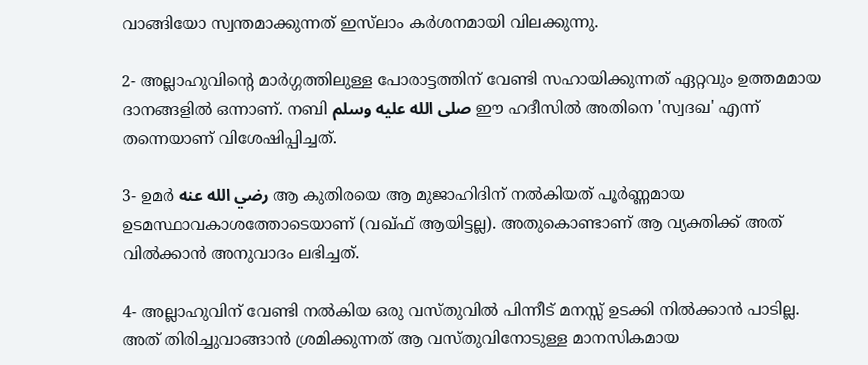വാങ്ങിയോ സ്വന്തമാക്കുന്നത് ഇസ്‌ലാം കർശനമായി വിലക്കുന്നു.

2- അല്ലാഹുവിന്‍റെ മാർഗ്ഗത്തിലുള്ള പോരാട്ടത്തിന് വേണ്ടി സഹായിക്കുന്നത് ഏറ്റവും ഉത്തമമായ ദാനങ്ങളിൽ ഒന്നാണ്. നബി صلى الله عليه وسلم ഈ ഹദീസിൽ അതിനെ 'സ്വദഖ' എന്ന് തന്നെയാണ് വിശേഷിപ്പിച്ചത്.

3- ഉമർ رضي الله عنه ആ കുതിരയെ ആ മുജാഹിദിന് നൽകിയത് പൂർണ്ണമായ ഉടമസ്ഥാവകാശത്തോടെയാണ് (വഖ്ഫ് ആയിട്ടല്ല). അതുകൊണ്ടാണ് ആ വ്യക്തിക്ക് അത് വിൽക്കാൻ അനുവാദം ലഭിച്ചത്.

4- അല്ലാഹുവിന് വേണ്ടി നൽകിയ ഒരു വസ്തുവിൽ പിന്നീട് മനസ്സ് ഉടക്കി നിൽക്കാൻ പാടില്ല. അത് തിരിച്ചുവാങ്ങാൻ ശ്രമിക്കുന്നത് ആ വസ്തുവിനോടുള്ള മാനസികമായ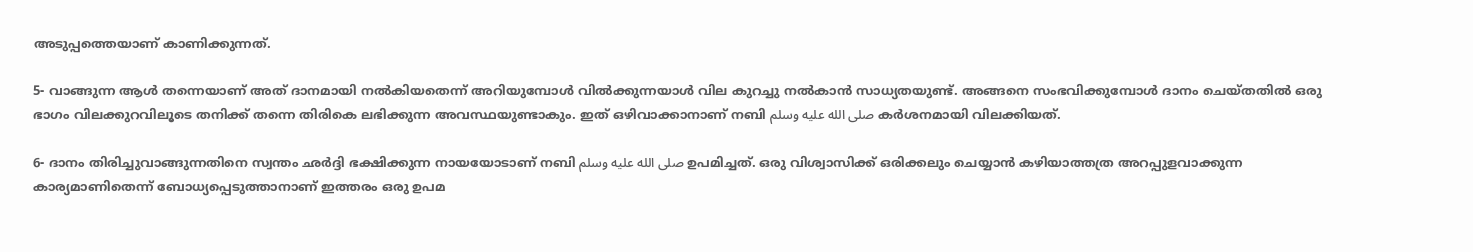അടുപ്പത്തെയാണ് കാണിക്കുന്നത്.

5- വാങ്ങുന്ന ആൾ തന്നെയാണ് അത് ദാനമായി നൽകിയതെന്ന് അറിയുമ്പോൾ വിൽക്കുന്നയാൾ വില കുറച്ചു നൽകാൻ സാധ്യതയുണ്ട്. അങ്ങനെ സംഭവിക്കുമ്പോൾ ദാനം ചെയ്തതിൽ ഒരു ഭാഗം വിലക്കുറവിലൂടെ തനിക്ക് തന്നെ തിരികെ ലഭിക്കുന്ന അവസ്ഥയുണ്ടാകും. ഇത് ഒഴിവാക്കാനാണ് നബി صلى الله عليه وسلم കർശനമായി വിലക്കിയത്.

6- ദാനം തിരിച്ചുവാങ്ങുന്നതിനെ സ്വന്തം ഛർദ്ദി ഭക്ഷിക്കുന്ന നായയോടാണ് നബി صلى الله عليه وسلم ഉപമിച്ചത്. ഒരു വിശ്വാസിക്ക് ഒരിക്കലും ചെയ്യാൻ കഴിയാത്തത്ര അറപ്പുളവാക്കുന്ന കാര്യമാണിതെന്ന് ബോധ്യപ്പെടുത്താനാണ് ഇത്തരം ഒരു ഉപമ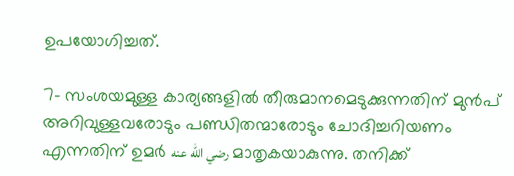ഉപയോഗിച്ചത്.

7- സംശയമുള്ള കാര്യങ്ങളിൽ തീരുമാനമെടുക്കുന്നതിന് മുൻപ് അറിവുള്ളവരോടും പണ്ഡിതന്മാരോടും ചോദിച്ചറിയണം എന്നതിന് ഉമർ رضي الله عنه മാതൃകയാകുന്നു. തനിക്ക്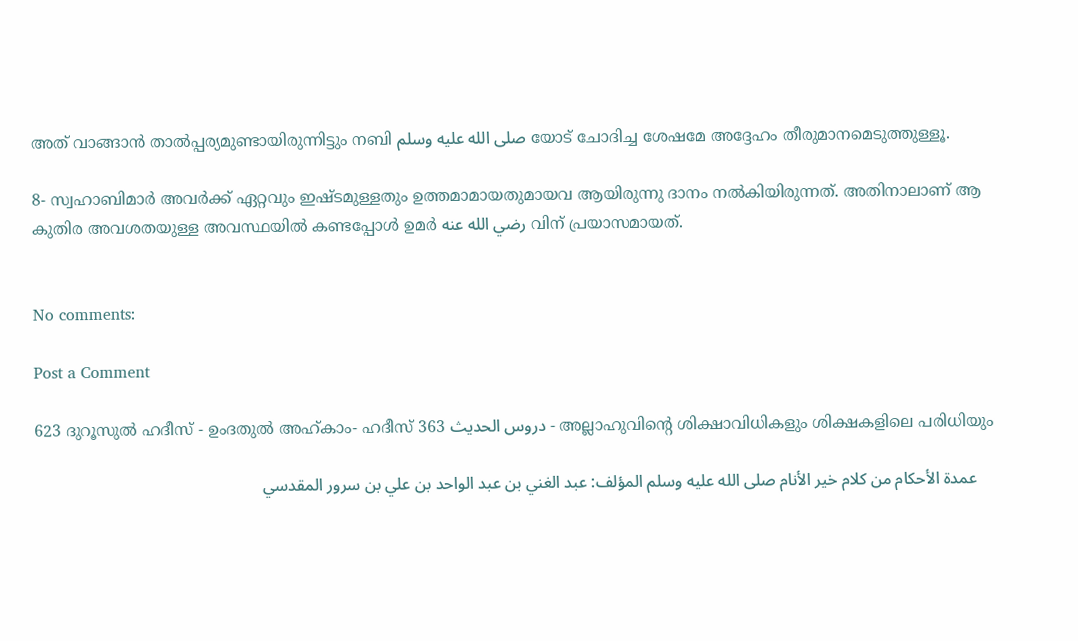അത് വാങ്ങാൻ താൽപ്പര്യമുണ്ടായിരുന്നിട്ടും നബി صلى الله عليه وسلم യോട് ചോദിച്ച ശേഷമേ അദ്ദേഹം തീരുമാനമെടുത്തുള്ളൂ.

8- സ്വഹാബിമാര്‍ അവര്‍ക്ക് ഏറ്റവും ഇഷ്ടമുള്ളതും ഉത്തമാമായതുമായവ ആയിരുന്നു ദാനം നല്‍കിയിരുന്നത്. അതിനാലാണ് ആ കുതിര അവശതയുള്ള അവസ്ഥയില്‍ കണ്ടപ്പോള്‍ ഉമര്‍ رضي الله عنه വിന് പ്രയാസമായത്.


No comments:

Post a Comment

623 ദുറൂസുല്‍ ഹദീസ് - ഉംദതുല്‍ അഹ്കാം- ഹദീസ് 363 دروس الحديث - അല്ലാഹുവിന്‍റെ ശിക്ഷാവിധികളും ശിക്ഷകളിലെ പരിധിയും

    عمدة الأحكام من كلام خير الأنام صلى الله عليه وسلم المؤلف: عبد الغني بن عبد الواحد بن علي بن سرور المقدسي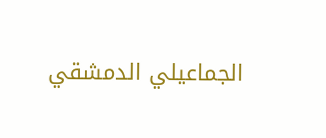الجماعيلي الدمشقي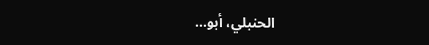الحنبلي، أبو...